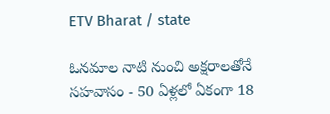ETV Bharat / state

ఓనమాల నాటి నుంచి అక్షరాలతోనే సహవాసం - 50 ఏళ్లలో ఏకంగా 18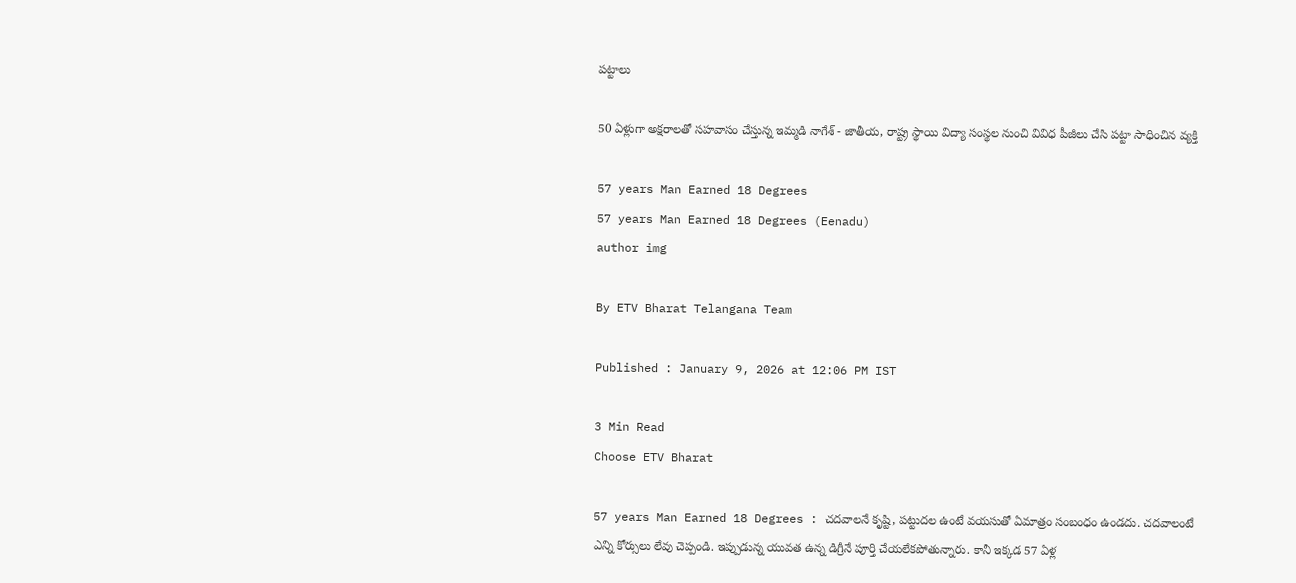పట్టాలు

50 ఏళ్లుగా అక్షరాలతో సహవాసం చేస్తున్న ఇమ్మడి నాగేశ్ - జాతీయ, రాష్ట్ర స్థాయి విద్యా సంస్థల నుంచి వివిధ పీజీలు చేసి పట్టా సాధించిన వ్యక్తి

57 years Man Earned 18 Degrees
57 years Man Earned 18 Degrees (Eenadu)
author img

By ETV Bharat Telangana Team

Published : January 9, 2026 at 12:06 PM IST

3 Min Read
Choose ETV Bharat

57 years Man Earned 18 Degrees : చదవాలనే కృష్టి, పట్టుదల ఉంటే వయసుతో ఏమాత్రం సంబంధం ఉండదు. చదవాలంటే ఎన్ని కోర్సులు లేవు చెప్పండి. ఇప్పుడున్న యువత ఉన్న డిగ్రీనే పూర్తి చేయలేకపోతున్నారు. కానీ ఇక్కడ 57 ఏళ్ల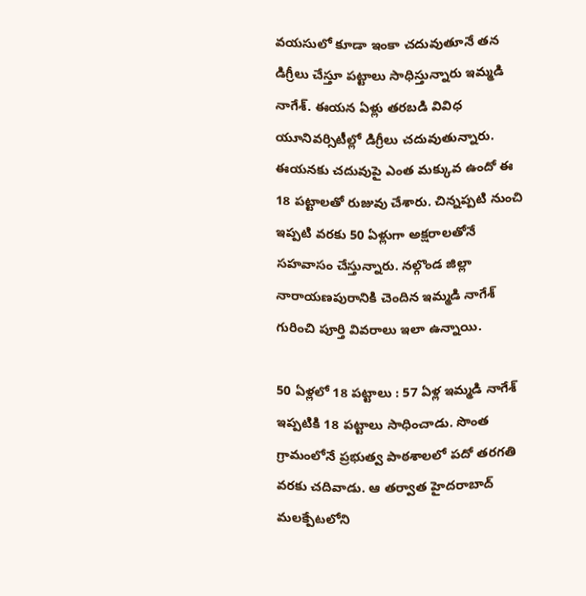వయసులో కూడా ఇంకా చదువుతూనే తన డిగ్రీలు చేస్తూ పట్టాలు సాధిస్తున్నారు ఇమ్మడి నాగేశ్. ఈయన ఏళ్లు తరబడి వివిధ యూనివర్సిటీల్లో డిగ్రీలు చదువుతున్నారు. ఈయనకు చదువుపై ఎంత మక్కువ ఉందో ఈ 18 పట్టాలతో రుజువు చేశారు. చిన్నప్పటి నుంచి ఇప్పటి వరకు 50 ఏళ్లుగా అక్షరాలతోనే సహవాసం చేస్తున్నారు. నల్గొండ జిల్లా నారాయణపురానికి చెందిన ఇమ్మడి నాగేశ్ గురించి పూర్తి వివరాలు ఇలా ఉన్నాయి.

50 ఏళ్లలో 18 పట్టాలు : 57 ఏళ్ల ఇమ్మడి నాగేశ్ ఇప్పటికి 18 పట్టాలు సాధించాడు. సొంత గ్రామంలోనే ప్రభుత్వ పాఠశాలలో పదో తరగతి వరకు చదివాడు. ఆ తర్వాత హైదరాబాద్ మలక్పేటలోని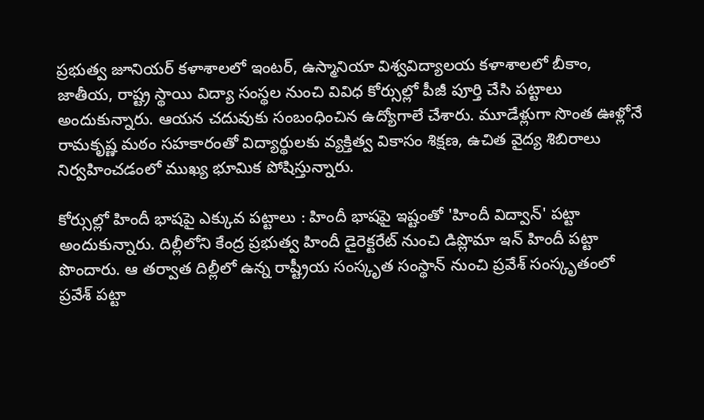ప్రభుత్వ జూనియర్ కళాశాలలో ఇంటర్, ఉస్మానియా విశ్వవిద్యాలయ కళాశాలలో బీకాం, జాతీయ, రాష్ట్ర స్థాయి విద్యా సంస్థల నుంచి వివిధ కోర్సుల్లో పీజీ పూర్తి చేసి పట్టాలు అందుకున్నారు. ఆయన చదువుకు సంబంధించిన ఉద్యోగాలే చేశారు. మూడేళ్లుగా సొంత ఊళ్లోనే రామకృష్ణ మఠం సహకారంతో విద్యార్థులకు వ్యక్తిత్వ వికాసం శిక్షణ, ఉచిత వైద్య శిబిరాలు నిర్వహించడంలో ముఖ్య భూమిక పోషిస్తున్నారు.

కోర్సుల్లో హిందీ భాషపై ఎక్కువ పట్టాలు : హిందీ భాషపై ఇష్టంతో 'హిందీ విద్వాన్' పట్టా అందుకున్నారు. దిల్లీలోని కేంద్ర ప్రభుత్వ హిందీ డైరెక్టరేట్ నుంచి డిప్లొమా ఇన్ హిందీ పట్టా పొందారు. ఆ తర్వాత దిల్లీలో ఉన్న రాష్ట్రీయ సంస్కృత సంస్థాన్ నుంచి ప్రవేశ్ సంస్కృతంలో ప్రవేశ్ పట్టా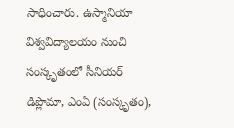సాధించారు. ఉస్మానియా విశ్వవిద్యాలయం నుంచి సంస్కృతంలో సీనియర్ డిప్లొమా, ఎంఏ (సంస్కృతం),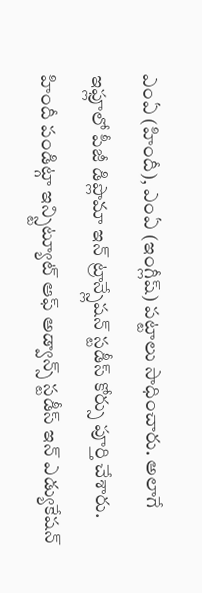ఎంఏ (హిందీ), ఎంఏ (ఇంగ్లీష్) పట్టాలు సాధించారు. అలాగే ఇఫ్లూలో పీజీ డిప్లొమా ఇన్ ట్రాన్స్లేషన్ స్టడీస్ కోర్సు పూర్తి చేశారు. హిందీ పండిట్గా ఇన్స్టిట్యూట్ ఆఫ్ అడ్వాన్స్ స్టడీస్ ఇన్ ఎడ్యుకేషన్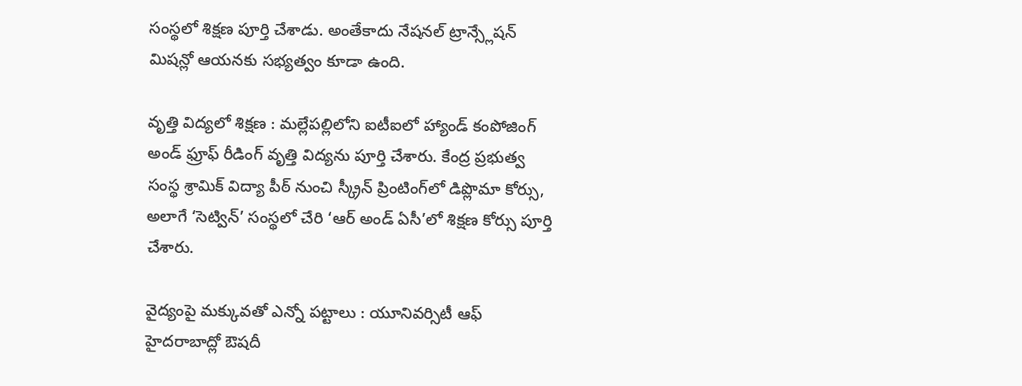సంస్థలో శిక్షణ పూర్తి చేశాడు. అంతేకాదు నేషనల్ ట్రాన్స్లేషన్ మిషన్లో ఆయనకు సభ్యత్వం కూడా ఉంది.

వృత్తి విద్యలో శిక్షణ : మల్లేపల్లిలోని ఐటీఐలో హ్యాండ్‌ కంపోజింగ్‌ అండ్‌ ఫ్రూఫ్‌ రీడింగ్‌ వృత్తి విద్యను పూర్తి చేశారు. కేంద్ర ప్రభుత్వ సంస్థ శ్రామిక్‌ విద్యా పీఠ్‌ నుంచి స్క్రీన్‌ ప్రింటింగ్‌లో డిప్లొమా కోర్సు, అలాగే ‘సెట్విన్‌’ సంస్థలో చేరి ‘ఆర్‌ అండ్‌ ఏసీ’లో శిక్షణ కోర్సు పూర్తి చేశారు.

వైద్యంపై మక్కువతో ఎన్నో పట్టాలు : యూనివర్సిటీ ఆఫ్ హైదరాబాద్లో ఔషదీ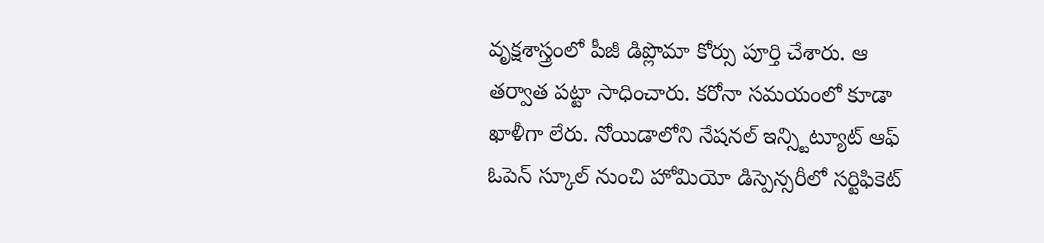వృక్షశాస్త్రంలో పీజీ డిప్లొమా కోర్సు పూర్తి చేశారు. ఆ తర్వాత పట్టా సాధించారు. కరోనా సమయంలో కూడా ఖాళీగా లేరు. నోయిడాలోని నేషనల్ ఇన్స్టిట్యూట్ ఆఫ్ ఓపెన్ స్కూల్ నుంచి హోమియో డిస్పెన్సరీలో సర్టిఫికెట్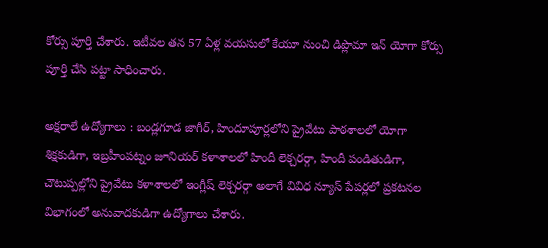కోర్సు పూర్తి చేశారు. ఇటీవల తన 57 ఏళ్ల వయసులో కేయూ నుంచి డిప్లొమా ఇన్ యోగా కోర్సు పూర్తి చేసి పట్టా సాధించారు.

అక్షరాలే ఉద్యోగాలు : బండ్లగూడ జాగీర్, హిందూపూర్లలోని ప్రైవేటు పాఠశాలలో యోగా శిక్షకుడిగా, ఇబ్రహీంపట్నం జూనియర్ కళాశాలలో హిందీ లెక్చరర్గా, హిందీ పండితుడిగా, చౌటుప్పల్లోని ప్రైవేటు కళాశాలలో ఇంగ్లీష్ లెక్చరర్గా అలాగే వివిధ న్యూస్ పేపర్లలో ప్రకటనల విభాగంలో అనువాదకుడిగా ఉద్యోగాలు చేశారు.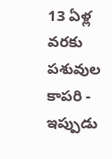13 ఏళ్ల వరకు పశువుల కాపరి - ఇప్పుడు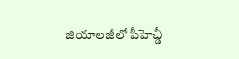జియాలజీలో పీహెచ్డీ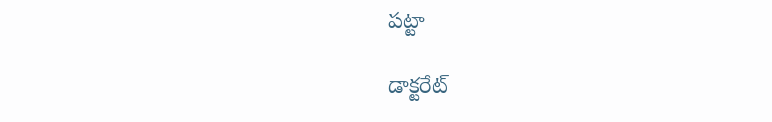పట్టా

డాక్టరేట్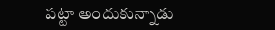పట్టా అందుకున్నాడు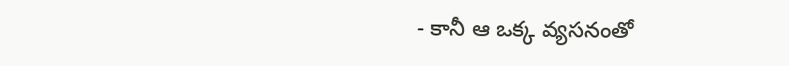- కానీ ఆ ఒక్క వ్యసనంతో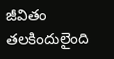జీవితం తలకిందులైంది